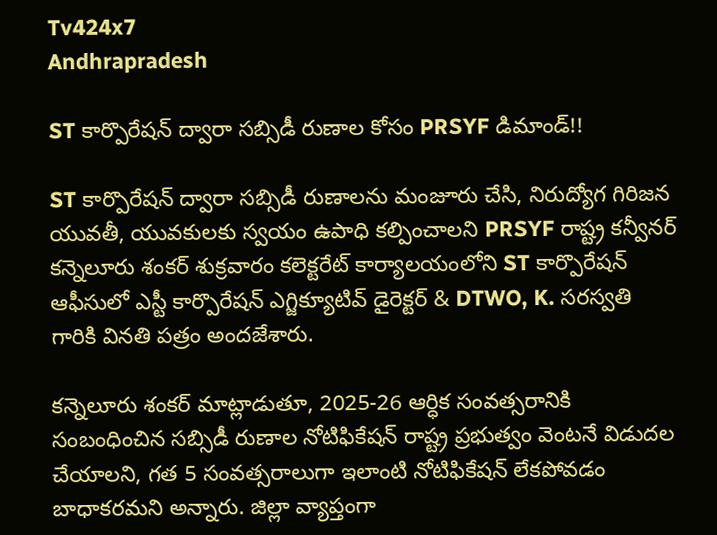Tv424x7
Andhrapradesh

ST కార్పొరేషన్ ద్వారా సబ్సిడీ రుణాల కోసం PRSYF డిమాండ్!!

ST కార్పొరేషన్ ద్వారా సబ్సిడీ రుణాలను మంజూరు చేసి, నిరుద్యోగ గిరిజన యువతీ, యువకులకు స్వయం ఉపాధి కల్పించాలని PRSYF రాష్ట్ర కన్వీనర్ కన్నెలూరు శంకర్ శుక్రవారం కలెక్టరేట్ కార్యాలయంలోని ST కార్పొరేషన్ ఆఫీసులో ఎస్టీ కార్పొరేషన్ ఎగ్జిక్యూటివ్ డైరెక్టర్ & DTWO, K. సరస్వతి గారికి వినతి పత్రం అందజేశారు.

కన్నెలూరు శంకర్ మాట్లాడుతూ, 2025-26 ఆర్ధిక సంవత్సరానికి సంబంధించిన సబ్సిడీ రుణాల నోటిఫికేషన్ రాష్ట్ర ప్రభుత్వం వెంటనే విడుదల చేయాలని, గత 5 సంవత్సరాలుగా ఇలాంటి నోటిఫికేషన్ లేకపోవడం బాధాకరమని అన్నారు. జిల్లా వ్యాప్తంగా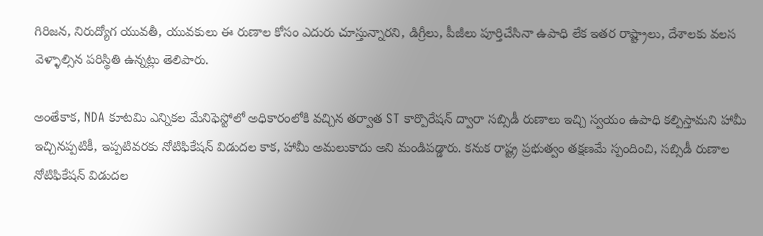గిరిజన, నిరుద్యోగ యువతీ, యువకులు ఈ రుణాల కోసం ఎదురు చూస్తున్నారని, డిగ్రీలు, పీజీలు పూర్తిచేసినా ఉపాధి లేక ఇతర రాష్ట్రాలు, దేశాలకు వలస వెళ్ళాల్సిన పరిస్థితి ఉన్నట్లు తెలిపారు.

అంతేకాక, NDA కూటమి ఎన్నికల మేనిఫెస్టోలో అధికారంలోకి వచ్చిన తర్వాత ST కార్పొరేషన్ ద్వారా సబ్సిడీ రుణాలు ఇచ్చి స్వయం ఉపాధి కల్పిస్తామని హామీ ఇచ్చినప్పటికీ, ఇప్పటివరకు నోటిఫికేషన్ విడుదల కాక, హామీ అమలుకాదు అని మండిపడ్డారు. కనుక రాష్ట్ర ప్రభుత్వం తక్షణమే స్పందించి, సబ్సిడీ రుణాల నోటిఫికేషన్ విడుదల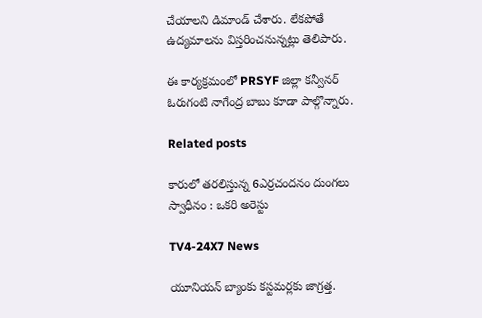చేయాలని డిమాండ్ చేశారు. లేకపోతే ఉద్యమాలను విస్తరించనున్నట్లు తెలిపారు.

ఈ కార్యక్రమంలో PRSYF జిల్లా కన్వీనర్ ఓరుగంటి నాగేంద్ర బాబు కూడా పాల్గొన్నారు.

Related posts

కారులో తరలిస్తున్న 6ఎర్రచందనం దుంగలు స్వాధీనం : ఒకరి అరెస్టు

TV4-24X7 News

యూనియన్ బ్యాంకు కస్టమర్లకు జాగ్రత్త.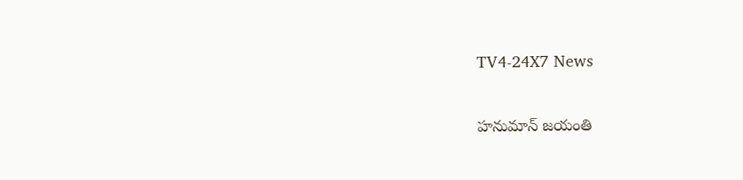TV4-24X7 News

హనుమాన్ జయంతి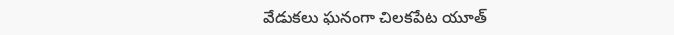వేడుకలు ఘనంగా చిలకపేట యూత్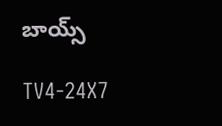బాయ్స్

TV4-24X7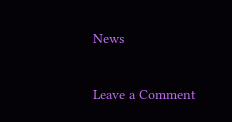News

Leave a Comment